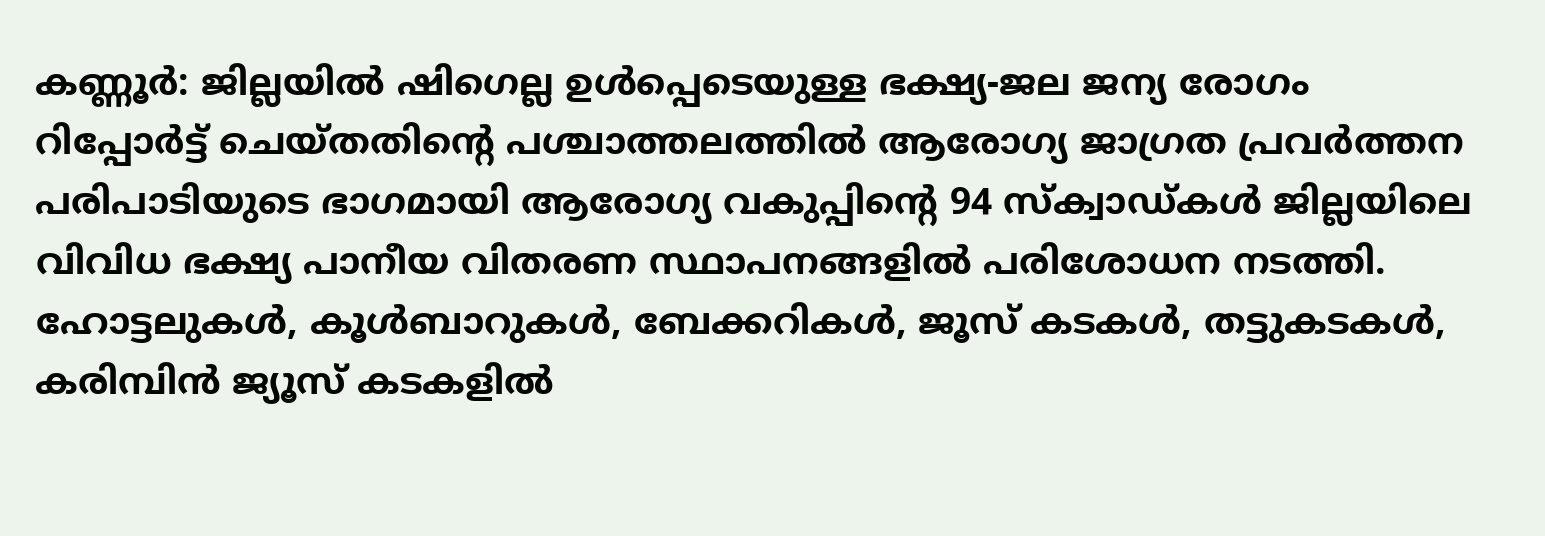കണ്ണൂർ: ജില്ലയിൽ ഷിഗെല്ല ഉൾപ്പെടെയുള്ള ഭക്ഷ്യ-ജല ജന്യ രോഗം റിപ്പോർട്ട് ചെയ്തതിന്റെ പശ്ചാത്തലത്തിൽ ആരോഗ്യ ജാഗ്രത പ്രവർത്തന പരിപാടിയുടെ ഭാഗമായി ആരോഗ്യ വകുപ്പിന്റെ 94 സ്ക്വാഡ്കൾ ജില്ലയിലെ വിവിധ ഭക്ഷ്യ പാനീയ വിതരണ സ്ഥാപനങ്ങളിൽ പരിശോധന നടത്തി.
ഹോട്ടലുകൾ, കൂൾബാറുകൾ, ബേക്കറികൾ, ജൂസ് കടകൾ, തട്ടുകടകൾ, കരിമ്പിൻ ജ്യൂസ് കടകളിൽ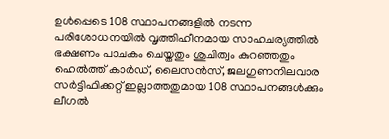ഉൾപ്പെടെ 108 സ്ഥാപനങ്ങളിൽ നടന്ന പരിശോധനയിൽ വൃത്തിഹീനമായ സാഹചര്യത്തിൽ ഭക്ഷണം പാചകം ചെയ്തതും ശുചിത്വം കുറഞ്ഞതും ഹെൽത്ത് കാർഡ്, ലൈസൻസ്, ജലഗുണനിലവാര സർട്ടിഫിക്കറ്റ് ഇല്ലാത്തതുമായ 108 സ്ഥാപനങ്ങൾക്കും ലീഗൽ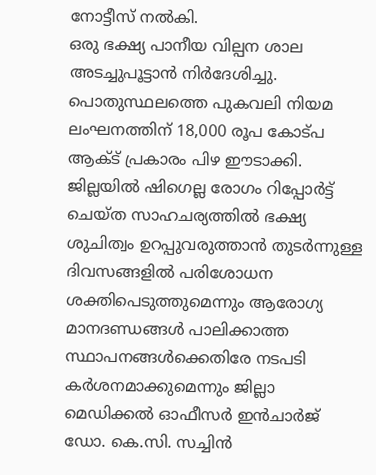നോട്ടീസ് നൽകി.
ഒരു ഭക്ഷ്യ പാനീയ വില്പന ശാല അടച്ചുപൂട്ടാൻ നിർദേശിച്ചു. പൊതുസ്ഥലത്തെ പുകവലി നിയമ ലംഘനത്തിന് 18,000 രൂപ കോട്പ ആക്ട് പ്രകാരം പിഴ ഈടാക്കി. ജില്ലയിൽ ഷിഗെല്ല രോഗം റിപ്പോർട്ട് ചെയ്ത സാഹചര്യത്തിൽ ഭക്ഷ്യ ശുചിത്വം ഉറപ്പുവരുത്താൻ തുടർന്നുള്ള ദിവസങ്ങളിൽ പരിശോധന ശക്തിപെടുത്തുമെന്നും ആരോഗ്യ മാനദണ്ഡങ്ങൾ പാലിക്കാത്ത സ്ഥാപനങ്ങൾക്കെതിരേ നടപടി കർശനമാക്കുമെന്നും ജില്ലാ മെഡിക്കൽ ഓഫീസർ ഇൻചാർജ് ഡോ. കെ.സി. സച്ചിൻ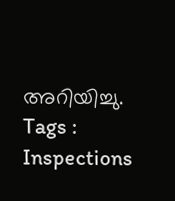അറിയിച്ചു.
Tags : Inspections